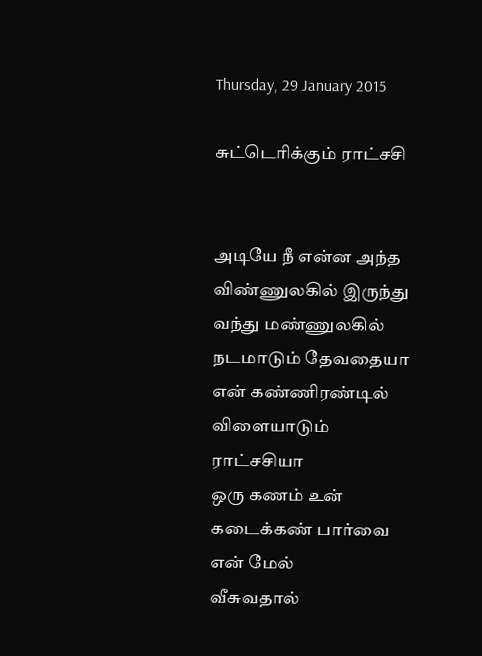Thursday, 29 January 2015

சுட்டெரிக்கும் ராட்சசி


அடியே நீ என்ன அந்த விண்ணுலகில் இருந்து
வந்து மண்ணுலகில் நடமாடும் தேவதையா
என் கண்ணிரண்டில் விளையாடும் ராட்சசியா
ஒரு கணம் உன் கடைக்கண் பார்வை என் மேல்
வீசுவதால்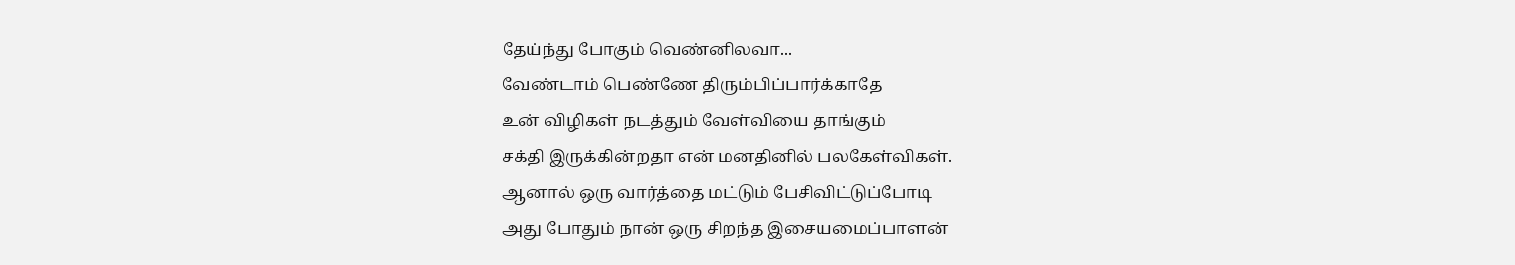தேய்ந்து போகும் வெண்னிலவா...
வேண்டாம் பெண்ணே திரும்பிப்பார்க்காதே
உன் விழிகள் நடத்தும் வேள்வியை தாங்கும்
சக்தி இருக்கின்றதா என் மனதினில் பலகேள்விகள்.
ஆனால் ஒரு வார்த்தை மட்டும் பேசிவிட்டுப்போடி
அது போதும் நான் ஒரு சிறந்த இசையமைப்பாளன்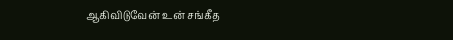ஆகிவிடுவேன் உன் சங்கீத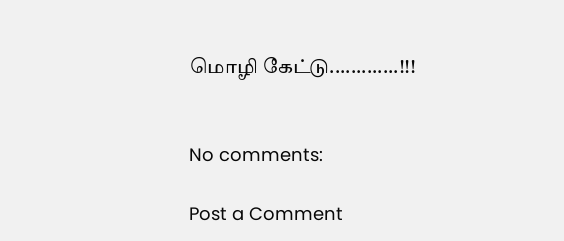மொழி கேட்டு.............!!!


No comments:

Post a Comment